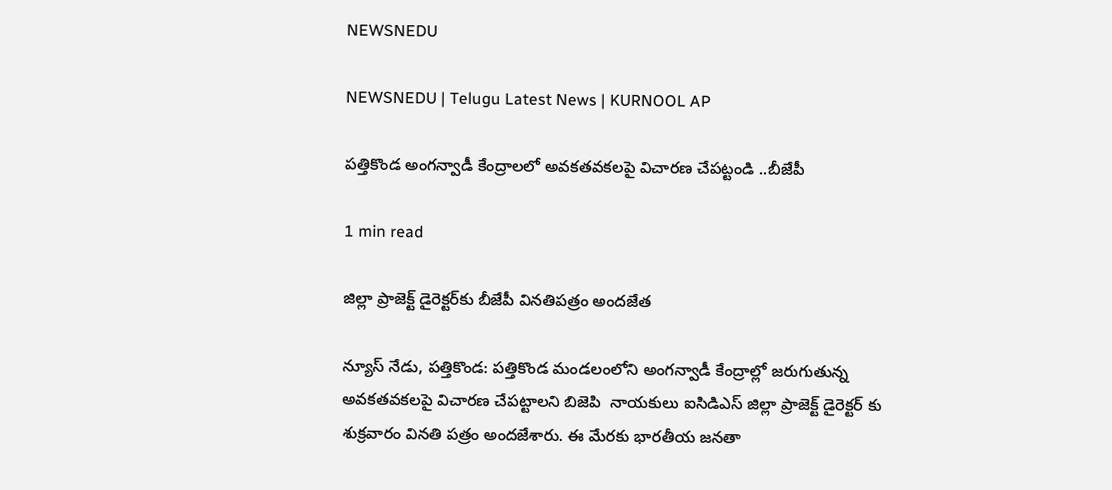NEWSNEDU

NEWSNEDU | Telugu Latest News | KURNOOL AP

పత్తికొండ అంగన్వాడీ కేంద్రాలలో అవకతవకలపై విచారణ చేపట్టండి ..బీజేపీ

1 min read

జిల్లా ప్రాజెక్ట్ డైరెక్టర్‌కు బీజేపీ వినతిపత్రం అందజేత

న్యూస్ నేడు, పత్తికొండ: పత్తికొండ మండలంలోని అంగన్వాడీ కేంద్రాల్లో జరుగుతున్న అవకతవకలపై విచారణ చేపట్టాలని బిజెపి  నాయకులు ఐసిడిఎస్ జిల్లా ప్రాజెక్ట్ డైరెక్టర్ కు శుక్రవారం వినతి పత్రం అందజేశారు. ఈ మేరకు భారతీయ జనతా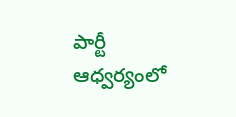పార్టీ ఆధ్వర్యంలో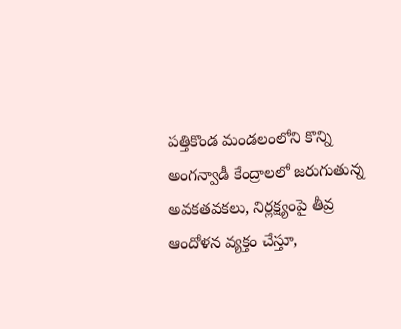పత్తికొండ మండలంలోని కొన్ని అంగన్వాడీ కేంద్రాలలో జరుగుతున్న అవకతవకలు, నిర్లక్ష్యంపై తీవ్ర ఆందోళన వ్యక్తం చేస్తూ,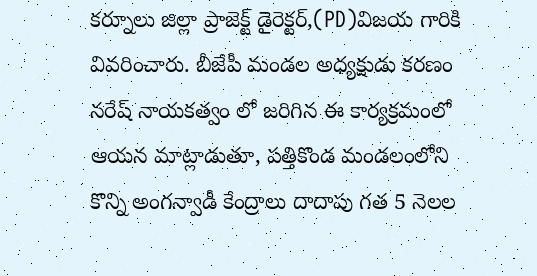కర్నూలు జిల్లా ప్రాజెక్ట్ డైరెక్టర్,(PD)విజయ గారికి వివరించారు. బీజేపీ మండల అధ్యక్షుడు కరణం నరేష్ నాయకత్వం లో జరిగిన ఈ కార్యక్రమంలో ఆయన మాట్లాడుతూ, పత్తికొండ మండలంలోని కొన్ని అంగన్వాడీ కేంద్రాలు దాదాపు గత 5 నెలల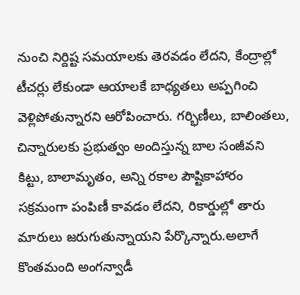నుంచి నిర్దిష్ట సమయాలకు తెరవడం లేదని, కేంద్రాల్లో టీచర్లు లేకుండా ఆయాలకే బాధ్యతలు అప్పగించి వెళ్లిపోతున్నారని ఆరోపించారు. గర్భిణీలు, బాలింతలు, చిన్నారులకు ప్రభుత్వం అందిస్తున్న బాల సంజీవని కిట్టు, బాలామృతం, అన్ని రకాల పౌష్టికాహారం సక్రమంగా పంపిణీ కావడం లేదని, రికార్డుల్లో తారు మారులు జరుగుతున్నాయని పేర్కొన్నారు.అలాగే కొంతమంది అంగన్వాడీ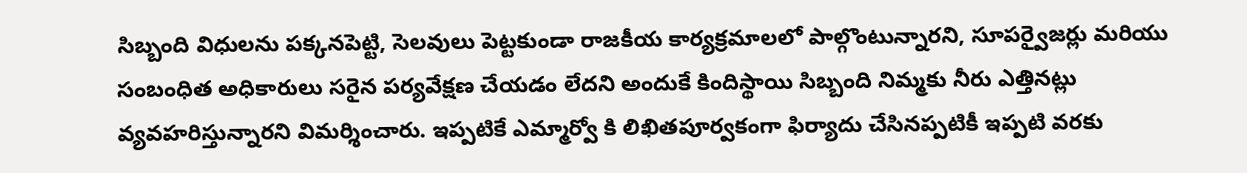సిబ్బంది విధులను పక్కనపెట్టి, సెలవులు పెట్టకుండా రాజకీయ కార్యక్రమాలలో పాల్గొంటున్నారని, సూపర్వైజర్లు మరియు సంబంధిత అధికారులు సరైన పర్యవేక్షణ చేయడం లేదని అందుకే కిందిస్థాయి సిబ్బంది నిమ్మకు నీరు ఎత్తినట్లు వ్యవహరిస్తున్నారని విమర్శించారు. ఇప్పటికే ఎమ్మార్వో కి లిఖితపూర్వకంగా ఫిర్యాదు చేసినప్పటికీ ఇప్పటి వరకు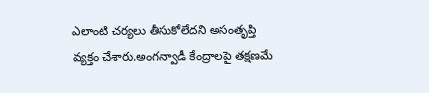ఎలాంటి చర్యలు తీసుకోలేదని అసంతృప్తి వ్యక్తం చేశారు.అంగన్వాడీ కేంద్రాలపై తక్షణమే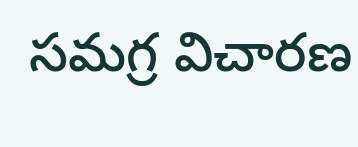సమగ్ర విచారణ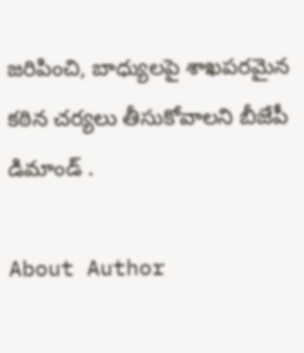జరిపించి, బాధ్యులపై శాఖపరమైన కఠిన చర్యలు తీసుకోవాలని బీజేపీ డిమాండ్ .

About Author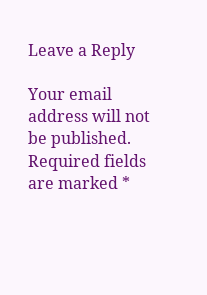Leave a Reply

Your email address will not be published. Required fields are marked *